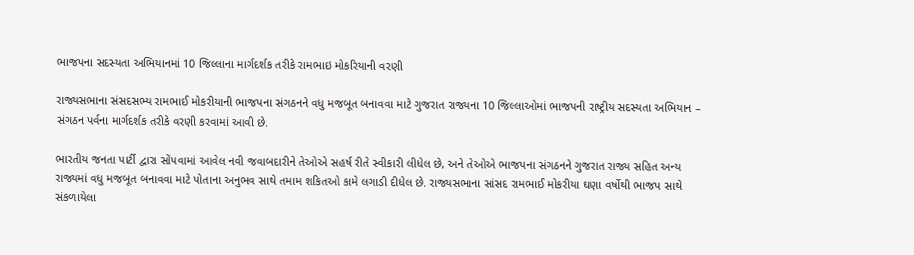ભાજપના સદસ્યતા અભિયાનમાં 10 જિલ્લાના માર્ગદર્શક તરીકે રામભાઇ મોકરિયાની વરણી

રાજ્યસભાના સંસદસભ્ય રામભાઈ મોકરીયાની ભાજપના સંગઠનને વધુ મજબૂત બનાવવા માટે ગુજરાત રાજ્યના 10 જિલ્લાઓમાં ભાજપની રાષ્ટ્રીય સદસ્યતા અભિયાન – સંગઠન પર્વના માર્ગદર્શક તરીકે વરણી કરવામાં આવી છે.

ભારતીય જનતા પાર્ટી દ્વારા સોંપવામાં આવેલ નવી જવાબદારીને તેઓએ સહર્ષ રીતે સ્વીકારી લીધેલ છે, અને તેઓએ ભાજપના સંગઠનને ગુજરાત રાજ્ય સહિત અન્ય રાજ્યમાં વધુ મજબૂત બનાવવા માટે પોતાના અનુભવ સાથે તમામ શકિતઓ કામે લગાડી દીધેલ છે. રાજ્યસભાના સાંસદ રામભાઈ મોકરીયા ઘણા વર્ષોથી ભાજપ સાથે સંકળાયેલા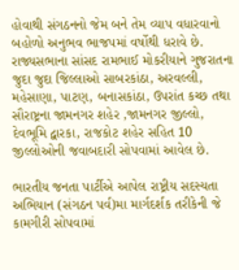હોવાથી સંગઠનનો જેમ બને તેમ વ્યાપ વધારવાનો બહોળો અનુભવ ભાજપમાં વર્ષોથી ધરાવે છે.
રાજ્યસભાના સાંસદ રામભાઈ મોકરીયાને ગુજરાતના જુદા જુદા જિલ્લાઓ સાબરકાંઠા, અરવલ્લી, મહેસાણા, પાટણ, બનાસકાંઠા, ઉપરાંત કચ્છ તથા સૌરાષ્ટ્રના જામનગર શહેર ,જામનગર જીલ્લો, દેવભૂમિ દ્વારકા, રાજકોટ શહેર સહિત 10 જીલ્લોઓની જવાબદારી સોપવામાં આવેલ છે.

ભારતીય જનતા પાર્ટીએ આપેલ રાષ્ટ્રીય સદસ્યતા અભિયાન (સંગઠન પર્વ)મા માર્ગદર્શક તરીકેની જે કામગીરી સોપવામાં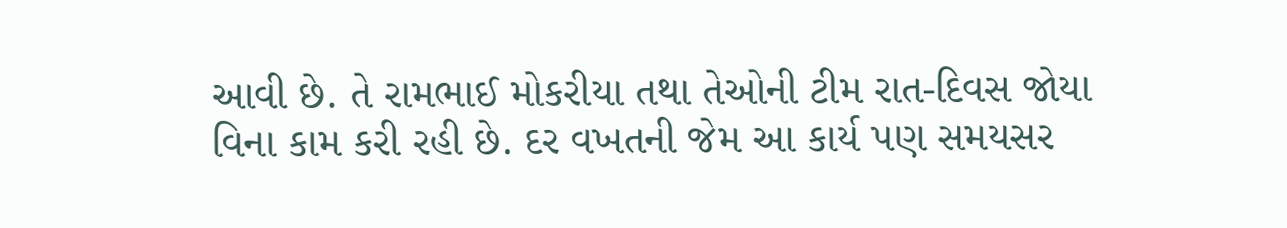આવી છે. તે રામભાઈ મોકરીયા તથા તેઓની ટીમ રાત-દિવસ જોયા વિના કામ કરી રહી છે. દર વખતની જેમ આ કાર્ય પણ સમયસર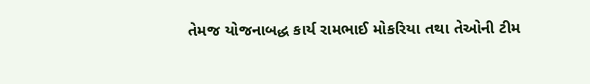તેમજ યોજનાબદ્ધ કાર્ય રામભાઈ મોકરિયા તથા તેઓની ટીમ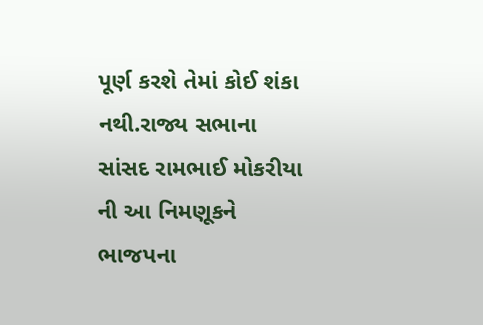પૂર્ણ કરશે તેમાં કોઈ શંકા નથી.રાજ્ય સભાના સાંસદ રામભાઈ મોકરીયા ની આ નિમણૂકને ભાજપના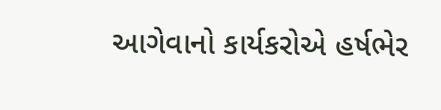આગેવાનો કાર્યકરોએ હર્ષભેર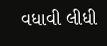વધાવી લીધી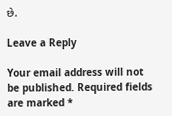છે.

Leave a Reply

Your email address will not be published. Required fields are marked *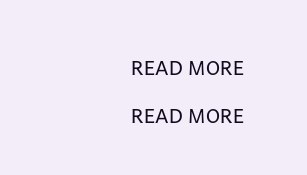READ MORE

READ MORE